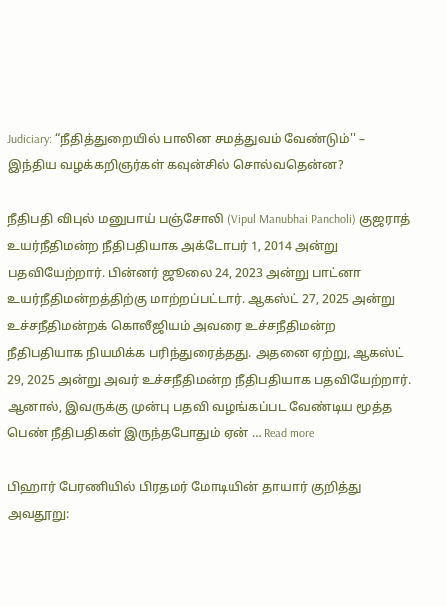Judiciary: “நீதித்துறையில் பாலின சமத்துவம் வேண்டும்'' – இந்திய வழக்கறிஞர்கள் கவுன்சில் சொல்வதென்ன?

நீதிபதி விபுல் மனுபாய் பஞ்சோலி (Vipul Manubhai Pancholi) குஜராத் உயர்நீதிமன்ற நீதிபதியாக அக்டோபர் 1, 2014 அன்று பதவியேற்றார். பின்னர் ஜூலை 24, 2023 அன்று பாட்னா உயர்நீதிமன்றத்திற்கு மாற்றப்பட்டார். ஆகஸ்ட் 27, 2025 அன்று உச்சநீதிமன்றக் கொலீஜியம் அவரை உச்சநீதிமன்ற நீதிபதியாக நியமிக்க பரிந்துரைத்தது. அதனை ஏற்று, ஆகஸ்ட் 29, 2025 அன்று அவர் உச்சநீதிமன்ற நீதிபதியாக பதவியேற்றார். ஆனால், இவருக்கு முன்பு பதவி வழங்கப்பட வேண்டிய மூத்த பெண் நீதிபதிகள் இருந்தபோதும் ஏன் … Read more

பிஹார் பேரணியில் பிரதமர் மோடியின் தாயார் குறித்து அவதூறு: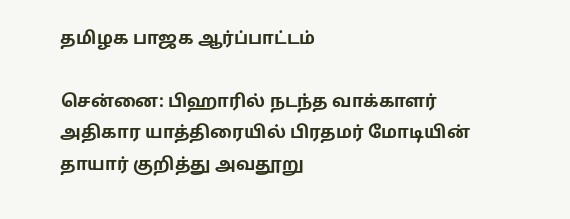தமிழக பாஜக ஆர்ப்பாட்டம்

சென்னை: பிஹாரில் நடந்த வாக்காளர் அதிகார யாத்திரையில் பிரதமர் மோடியின் தாயார் குறித்து அவதூறு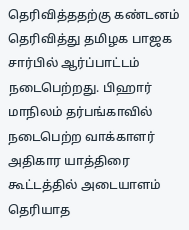தெரிவித்ததற்கு கண்டனம் தெரிவித்து தமிழக பாஜக சார்பில் ஆர்ப்பாட்டம் நடைபெற்றது. பிஹார் மாநிலம் தர்பங்காவில் நடைபெற்ற வாக்காளர் அதிகார யாத்திரை கூட்டத்தில் அடையாளம் தெரியாத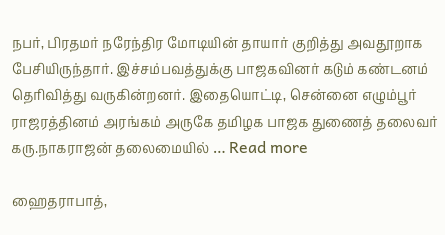நபர், பிரதமர் நரேந்திர மோடியின் தாயார் குறித்து அவதூறாக பேசியிருந்தார். இச்சம்பவத்துக்கு பாஜகவினர் கடும் கண்டனம் தெரிவித்து வருகின்றனர். இதையொட்டி, சென்னை எழும்பூர் ராஜரத்தினம் அரங்கம் அருகே தமிழக பாஜக துணைத் தலைவர் கரு.நாகராஜன் தலைமையில் … Read more

ஹைதராபாத்,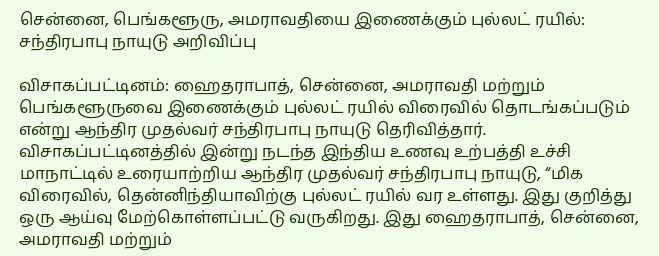சென்னை, பெங்களூரு, அமராவதியை இணைக்கும் புல்லட் ரயில்: சந்திரபாபு நாயுடு அறிவிப்பு

விசாகப்பட்டினம்: ஹைதராபாத், சென்னை, அமராவதி மற்றும் பெங்களூருவை இணைக்கும் புல்லட் ரயில் விரைவில் தொடங்கப்படும் என்று ஆந்திர முதல்வர் சந்திரபாபு நாயுடு தெரிவித்தார். விசாகப்பட்டினத்தில் இன்று நடந்த இந்திய உணவு உற்பத்தி உச்சி மாநாட்டில் உரையாற்றிய ஆந்திர முதல்வர் சந்திரபாபு நாயுடு, “மிக விரைவில், தென்னிந்தியாவிற்கு புல்லட் ரயில் வர உள்ளது. இது குறித்து ஒரு ஆய்வு மேற்கொள்ளப்பட்டு வருகிறது. இது ஹைதராபாத், சென்னை, அமராவதி மற்றும்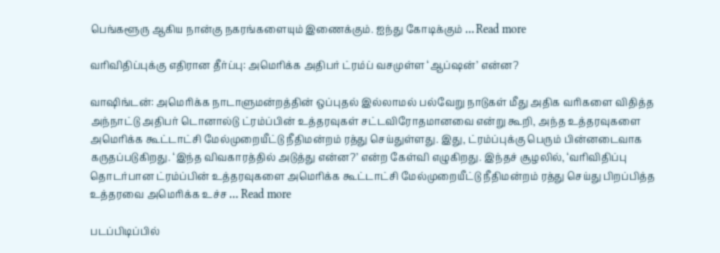பெங்களூரு ஆகிய நான்கு நகரங்களையும் இணைக்கும். ஐந்து கோடிக்கும் … Read more

வரிவிதிப்புக்கு எதிரான தீர்ப்பு: அமெரிக்க அதிபர் ட்ரம்ப் வசமுள்ள ‘ஆப்ஷன்’ என்ன?

வாஷிங்டன்: அமெரிக்க நாடாளுமன்றத்தின் ஒப்புதல் இல்லாமல் பல்வேறு நாடுகள் மீது அதிக வரிகளை விதித்த அந்நாட்டு அதிபர் டொனால்டு ட்ரம்ப்பின் உத்தரவுகள் சட்டவிரோதமானவை என்று கூறி, அந்த உத்தரவுகளை அமெரிக்க கூட்டாட்சி மேல்முறையீட்டு நீதிமன்றம் ரத்து செய்துள்ளது. இது, ட்ரம்ப்புக்கு பெரும் பின்னடைவாக கருதப்படுகிறது. ‘இந்த விவகாரத்தில் அடுத்து என்ன?’ என்ற கேள்வி எழுகிறது. இந்தச் சூழலில், ‘வரிவிதிப்பு தொடர்பான ட்ரம்ப்பின் உத்தரவுகளை அமெரிக்க கூட்டாட்சி மேல்முறையீட்டு நீதிமன்றம் ரத்து செய்து பிறப்பித்த உத்தரவை அமெரிக்க உச்ச … Read more

படப்பிடிப்பில்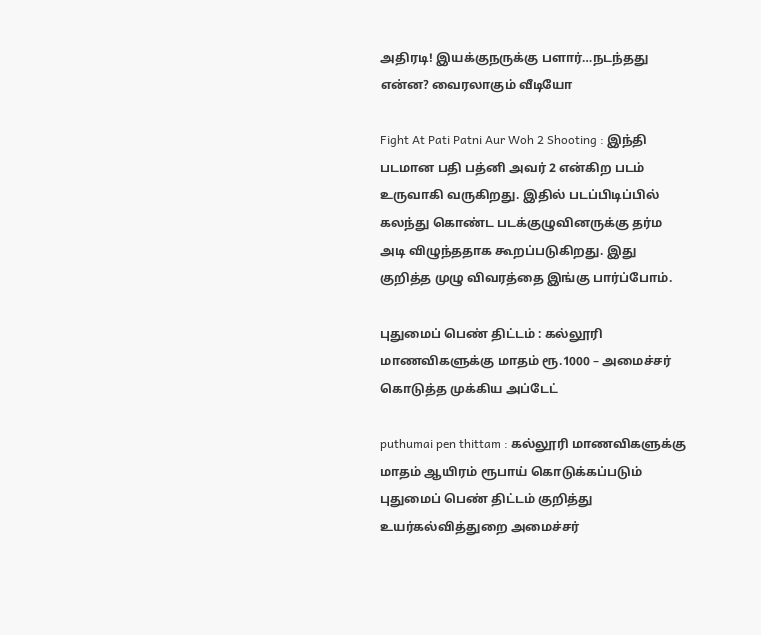அதிரடி! இயக்குநருக்கு பளார்…நடந்தது என்ன? வைரலாகும் வீடியோ

Fight At Pati Patni Aur Woh 2 Shooting : இந்தி படமான பதி பத்னி அவர் 2 என்கிற படம் உருவாகி வருகிறது. இதில் படப்பிடிப்பில் கலந்து கொண்ட படக்குழுவினருக்கு தர்ம அடி விழுந்ததாக கூறப்படுகிறது. இது குறித்த முழு விவரத்தை இங்கு பார்ப்போம்.

புதுமைப் பெண் திட்டம் : கல்லூரி மாணவிகளுக்கு மாதம் ரூ.1000 – அமைச்சர் கொடுத்த முக்கிய அப்டேட்

puthumai pen thittam : கல்லூரி மாணவிகளுக்கு மாதம் ஆயிரம் ரூபாய் கொடுக்கப்படும் புதுமைப் பெண் திட்டம் குறித்து உயர்கல்வித்துறை அமைச்சர்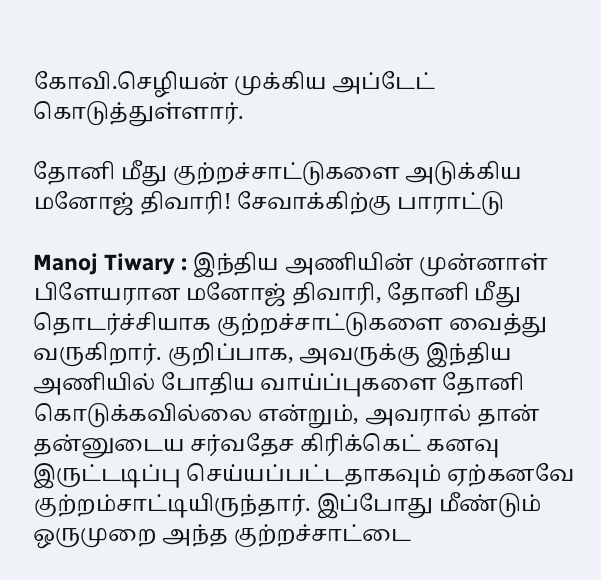கோவி.செழியன் முக்கிய அப்டேட் கொடுத்துள்ளார்.

தோனி மீது குற்றச்சாட்டுகளை அடுக்கிய மனோஜ் திவாரி! சேவாக்கிற்கு பாராட்டு

Manoj Tiwary : இந்திய அணியின் முன்னாள் பிளேயரான மனோஜ் திவாரி, தோனி மீது தொடர்ச்சியாக குற்றச்சாட்டுகளை வைத்து வருகிறார். குறிப்பாக, அவருக்கு இந்திய அணியில் போதிய வாய்ப்புகளை தோனி கொடுக்கவில்லை என்றும், அவரால் தான் தன்னுடைய சர்வதேச கிரிக்கெட் கனவு இருட்டடிப்பு செய்யப்பட்டதாகவும் ஏற்கனவே குற்றம்சாட்டியிருந்தார். இப்போது மீண்டும் ஒருமுறை அந்த குற்றச்சாட்டை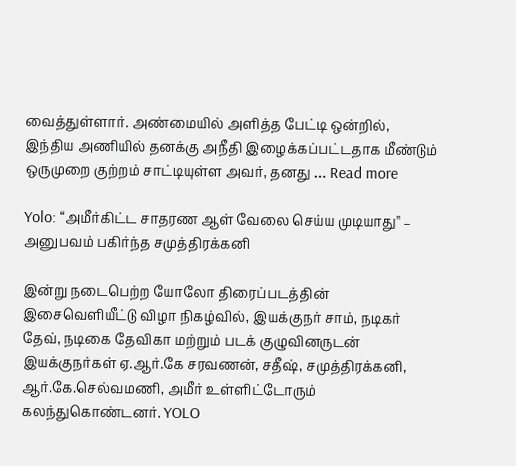வைத்துள்ளார். அண்மையில் அளித்த பேட்டி ஒன்றில், இந்திய அணியில் தனக்கு அநீதி இழைக்கப்பட்டதாக மீண்டும் ஒருமுறை குற்றம் சாட்டியுள்ள அவர், தனது … Read more

Yolo: “அமீர்கிட்ட சாதரண ஆள் வேலை செய்ய முடியாது'' – அனுபவம் பகிர்ந்த சமுத்திரக்கனி

இன்று நடைபெற்ற யோலோ திரைப்படத்தின் இசைவெளியீட்டு விழா நிகழ்வில், இயக்குநர் சாம், நடிகர் தேவ், நடிகை தேவிகா மற்றும் படக் குழுவினருடன் இயக்குநர்கள் ஏ.ஆர்.கே சரவணன், சதீஷ், சமுத்திரக்கனி, ஆர்.கே.செல்வமணி, அமீர் உள்ளிட்டோரும் கலந்துகொண்டனர். YOLO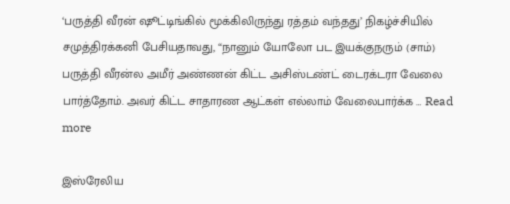‘பருத்தி வீரன் ஷூட்டிங்கில் மூக்கிலிருந்து ரத்தம் வந்தது’ நிகழ்ச்சியில் சமுத்திரக்கனி பேசியதாவது, “நானும் யோலோ பட இயக்குநரும் (சாம்) பருத்தி வீரன்ல அமீர் அண்ணன் கிட்ட அசிஸ்டண்ட் டைரக்டரா வேலை பார்த்தோம். அவர் கிட்ட சாதாரண ஆட்கள் எல்லாம் வேலைபார்க்க … Read more

இஸ்ரேலிய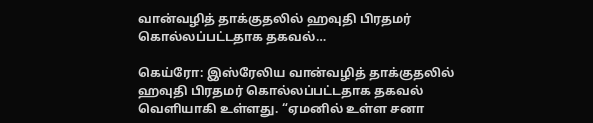வான்வழித் தாக்குதலில் ஹவுதி பிரதமர் கொல்லப்பட்டதாக தகவல்…

கெய்ரோ: இஸ்ரேலிய வான்வழித் தாக்குதலில் ஹவுதி பிரதமர் கொல்லப்பட்டதாக தகவல்  வெளியாகி உள்ளது. “ஏமனில் உள்ள சனா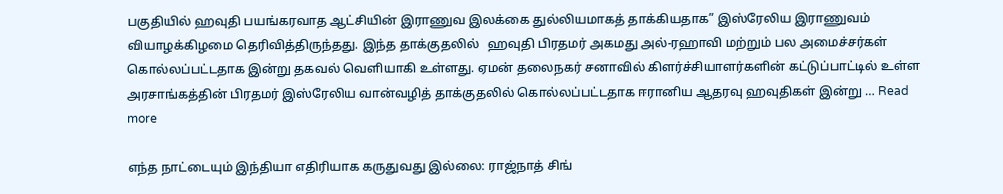பகுதியில் ஹவுதி பயங்கரவாத ஆட்சியின் இராணுவ இலக்கை துல்லியமாகத் தாக்கியதாக” இஸ்ரேலிய இராணுவம் வியாழக்கிழமை தெரிவித்திருந்தது. இந்த தாக்குதலில்   ஹவுதி பிரதமர் அகமது அல்-ரஹாவி மற்றும் பல அமைச்சர்கள் கொல்லப்பட்டதாக இன்று தகவல் வெளியாகி உள்ளது. ஏமன் தலைநகர் சனாவில் கிளர்ச்சியாளர்களின் கட்டுப்பாட்டில் உள்ள அரசாங்கத்தின் பிரதமர் இஸ்ரேலிய வான்வழித் தாக்குதலில் கொல்லப்பட்டதாக ஈரானிய ஆதரவு ஹவுதிகள் இன்று … Read more

எந்த நாட்டையும் இந்தியா எதிரியாக கருதுவது இல்லை: ராஜ்நாத் சிங்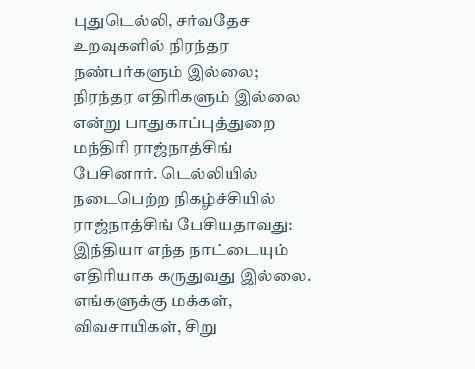புதுடெல்லி, சர்வதேச உறவுகளில் நிரந்தர நண்பர்களும் இல்லை; நிரந்தர எதிரிகளும் இல்லை என்று பாதுகாப்புத்துறை மந்திரி ராஜ்நாத்சிங் பேசினார். டெல்லியில் நடைபெற்ற நிகழ்ச்சியில் ராஜ்நாத்சிங் பேசியதாவது: இந்தியா எந்த நாட்டையும் எதிரியாக கருதுவது இல்லை. எங்களுக்கு மக்கள், விவசாயிகள், சிறு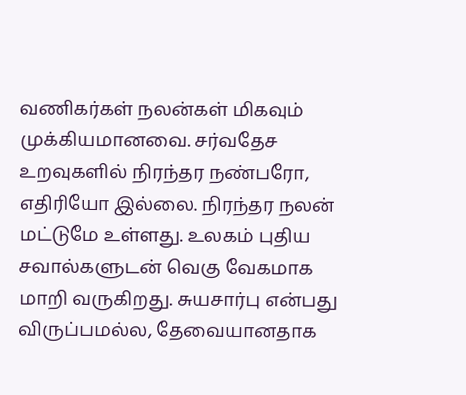வணிகர்கள் நலன்கள் மிகவும் முக்கியமானவை. சர்வதேச உறவுகளில் நிரந்தர நண்பரோ, எதிரியோ இல்லை. நிரந்தர நலன் மட்டுமே உள்ளது. உலகம் புதிய சவால்களுடன் வெகு வேகமாக மாறி வருகிறது. சுயசார்பு என்பது விருப்பமல்ல, தேவையானதாக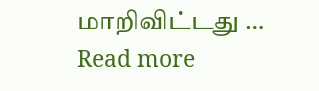மாறிவிட்டது … Read more